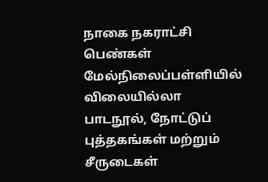நாகை நகராட்சி பெண்கள் மேல்நிலைப்பள்ளியில் விலையில்லா பாடநூல், நோட்டுப் புத்தகங்கள் மற்றும் சீருடைகள்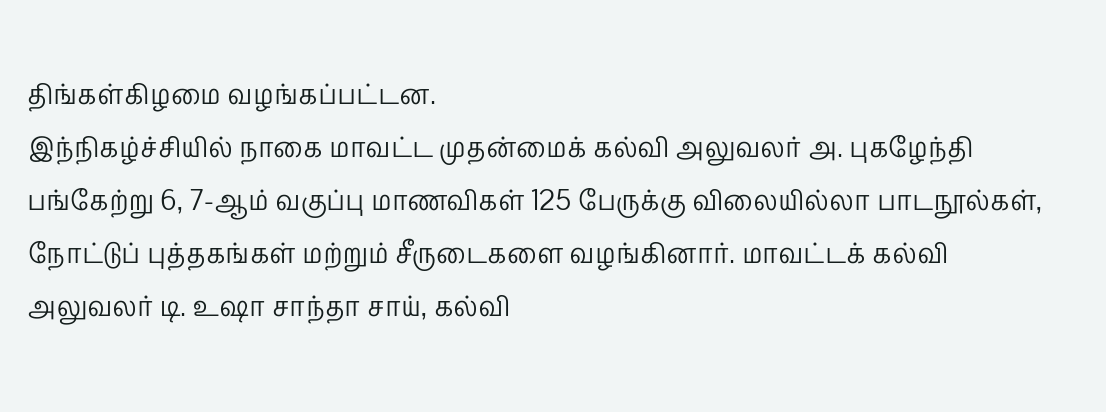திங்கள்கிழமை வழங்கப்பட்டன.
இந்நிகழ்ச்சியில் நாகை மாவட்ட முதன்மைக் கல்வி அலுவலர் அ. புகழேந்தி பங்கேற்று 6, 7-ஆம் வகுப்பு மாணவிகள் 125 பேருக்கு விலையில்லா பாடநூல்கள், நோட்டுப் புத்தகங்கள் மற்றும் சீருடைகளை வழங்கினார். மாவட்டக் கல்வி அலுவலர் டி. உஷா சாந்தா சாய், கல்வி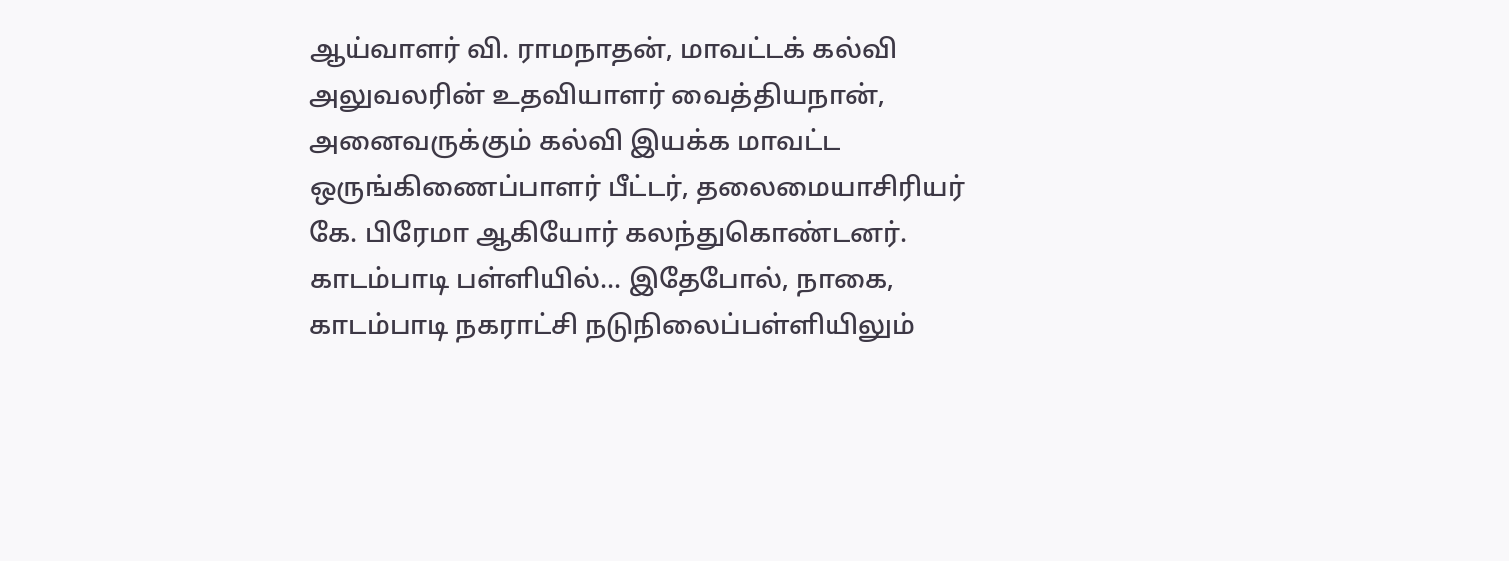ஆய்வாளர் வி. ராமநாதன், மாவட்டக் கல்வி அலுவலரின் உதவியாளர் வைத்தியநான், அனைவருக்கும் கல்வி இயக்க மாவட்ட ஒருங்கிணைப்பாளர் பீட்டர், தலைமையாசிரியர் கே. பிரேமா ஆகியோர் கலந்துகொண்டனர்.
காடம்பாடி பள்ளியில்... இதேபோல், நாகை, காடம்பாடி நகராட்சி நடுநிலைப்பள்ளியிலும்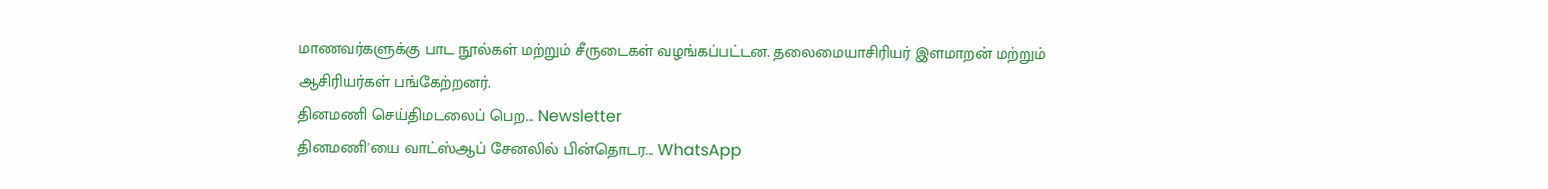மாணவர்களுக்கு பாட நூல்கள் மற்றும் சீருடைகள் வழங்கப்பட்டன. தலைமையாசிரியர் இளமாறன் மற்றும் ஆசிரியர்கள் பங்கேற்றனர்.
தினமணி செய்திமடலைப் பெற... Newsletter
தினமணி'யை வாட்ஸ்ஆப் சேனலில் பின்தொடர... WhatsApp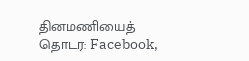தினமணியைத் தொடர: Facebook,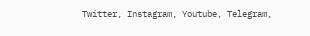Twitter, Instagram, Youtube, Telegram,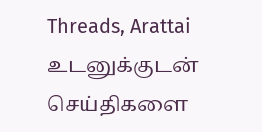Threads, Arattai
உடனுக்குடன் செய்திகளை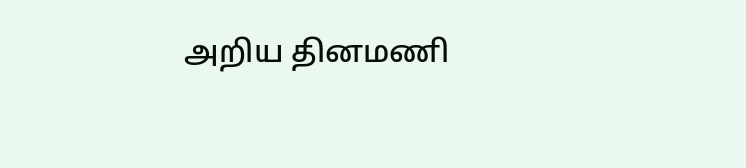அறிய தினமணி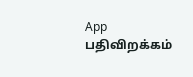App பதிவிறக்கம்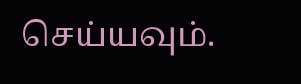செய்யவும்.